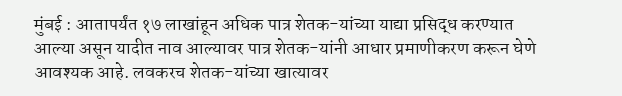मुंबई : आतापर्यंत १७ लाखांहून अधिक पात्र शेतक-यांच्या याद्या प्रसिद्ध करण्यात आल्या असून यादीत नाव आल्यावर पात्र शेतक-यांनी आधार प्रमाणीकरण करून घेणे आवश्यक आहे. लवकरच शेतक-यांच्या खात्यावर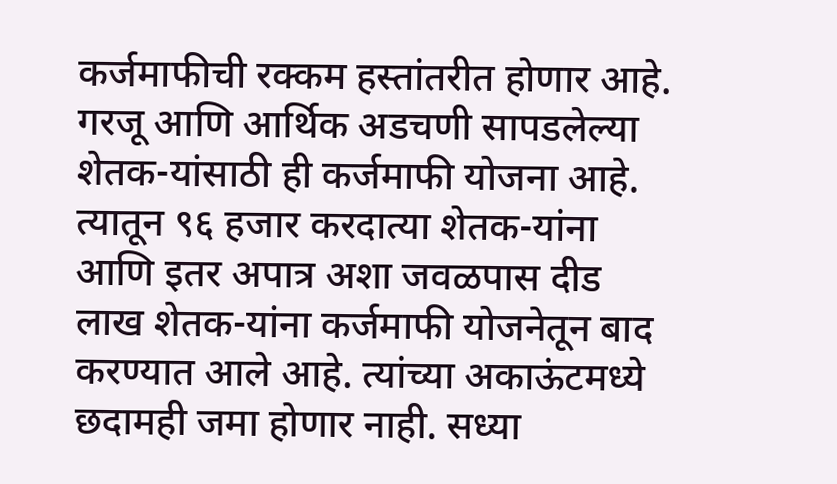कर्जमाफीची रक्कम हस्तांतरीत होणार आहे. गरजू आणि आर्थिक अडचणी सापडलेल्या शेतक-यांसाठी ही कर्जमाफी योजना आहे. त्यातून ९६ हजार करदात्या शेतक-यांना आणि इतर अपात्र अशा जवळपास दीड लाख शेतक-यांना कर्जमाफी योजनेतून बाद करण्यात आले आहे. त्यांच्या अकाऊंटमध्ये छदामही जमा होणार नाही. सध्या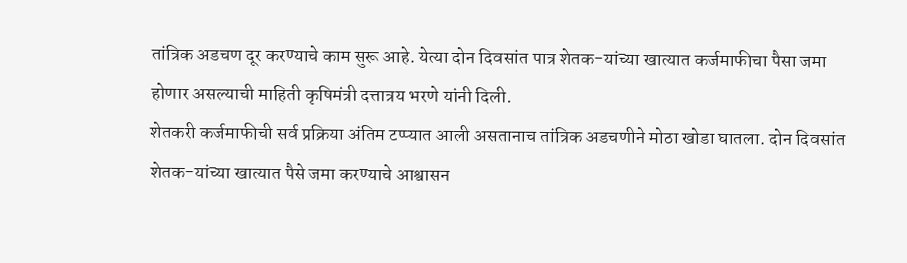तांत्रिक अडचण दूर करण्याचे काम सुरू आहे. येत्या दोन दिवसांत पात्र शेतक-यांच्या खात्यात कर्जमाफीचा पैसा जमा होणार असल्याची माहिती कृषिमंत्री दत्तात्रय भरणे यांनी दिली.
शेतकरी कर्जमाफीची सर्व प्रक्रिया अंतिम टप्प्यात आली असतानाच तांत्रिक अडचणीने मोठा खोडा घातला. दोन दिवसांत शेतक-यांच्या खात्यात पैसे जमा करण्याचे आश्वासन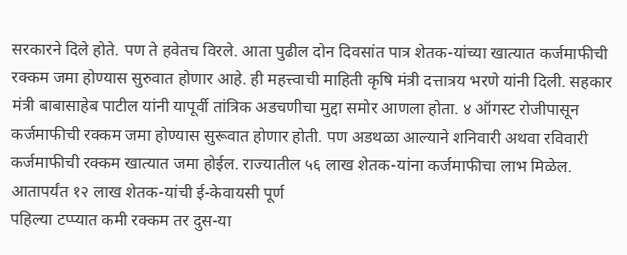सरकारने दिले होते. पण ते हवेतच विरले. आता पुढील दोन दिवसांत पात्र शेतक-यांच्या खात्यात कर्जमाफीची रक्कम जमा होण्यास सुरुवात होणार आहे. ही महत्त्वाची माहिती कृषि मंत्री दत्तात्रय भरणे यांनी दिली. सहकार मंत्री बाबासाहेब पाटील यांनी यापूर्वी तांत्रिक अडचणीचा मुद्दा समोर आणला होता. ४ ऑगस्ट रोजीपासून कर्जमाफीची रक्कम जमा होण्यास सुरूवात होणार होती. पण अडथळा आल्याने शनिवारी अथवा रविवारी कर्जमाफीची रक्कम खात्यात जमा होईल. राज्यातील ५६ लाख शेतक-यांना कर्जमाफीचा लाभ मिळेल.
आतापर्यंत १२ लाख शेतक-यांची ई-केवायसी पूर्ण
पहिल्या टप्प्यात कमी रक्कम तर दुस-या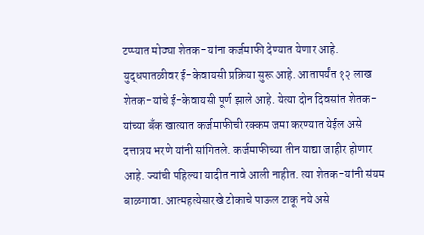टप्प्यात मोठ्या शेतक-यांना कर्जमाफी देण्यात येणार आहे. युद्धपातळीवर ई-केवायसी प्रक्रिया सुरू आहे. आतापर्यंत १२ लाख शेतक-यांचे ई-केवायसी पूर्ण झाले आहे. येत्या दोन दिवसांत शेतक-यांच्या बँक खात्यात कर्जमाफीची रक्कम जमा करण्यात येईल असे दत्तात्रय भरणे यांनी सांगितले. कर्जमाफीच्या तीन याद्या जाहीर होणार आहे. ज्यांची पहिल्या यादीत नावे आली नाहीत. त्या शेतक-यांनी संयम बाळगावा. आत्महत्येसारखे टोकाचे पाऊल टाकू नये असे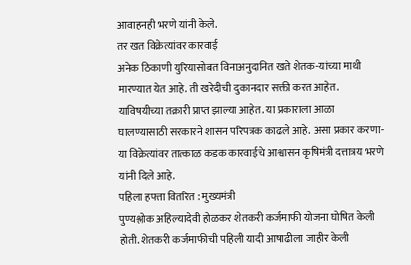आवाहनही भरणे यांनी केले.
तर खत विक्रेत्यांवर कारवाई
अनेक ठिकाणी युरियासोबत विनाअनुदानित खते शेतक-यांच्या माथी मारण्यात येत आहे. ती खरेदीची दुकानदार सक्ती करत आहेत. याविषयीच्या तक्रारी प्राप्त झाल्या आहेत. या प्रकाराला आळा घालण्यासाठी सरकारने शासन परिपत्रक काढले आहे. असा प्रकार करणा-या विक्रेत्यांवर तात्काळ कडक कारवाईचे आश्वासन कृषिमंत्री दत्तात्रय भरणे यांनी दिले आहे.
पहिला हफ्ता वितरित : मुख्यमंत्री
पुण्यश्लोक अहिल्यादेवी होळकर शेतकरी कर्जमाफी योजना घोषित केली होती. शेतकरी कर्जमाफीची पहिली यादी आषाढीला जाहीर केली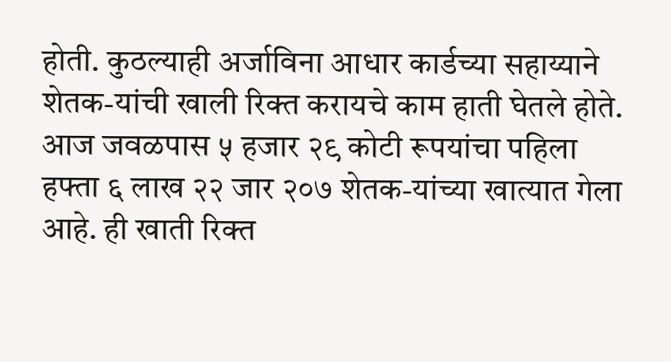होती. कुठल्याही अर्जाविना आधार कार्डच्या सहाय्याने शेतक-यांची खाली रिक्त करायचे काम हाती घेतले होते. आज जवळपास ५ हजार २९ कोटी रूपयांचा पहिला हफ्ता ६ लाख २२ जार २०७ शेतक-यांच्या खात्यात गेला आहे. ही खाती रिक्त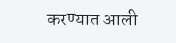करण्यात आली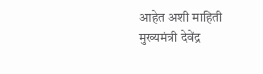आहेत अशी माहिती मुख्यमंत्री देवेंद्र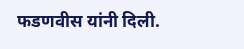फडणवीस यांनी दिली.